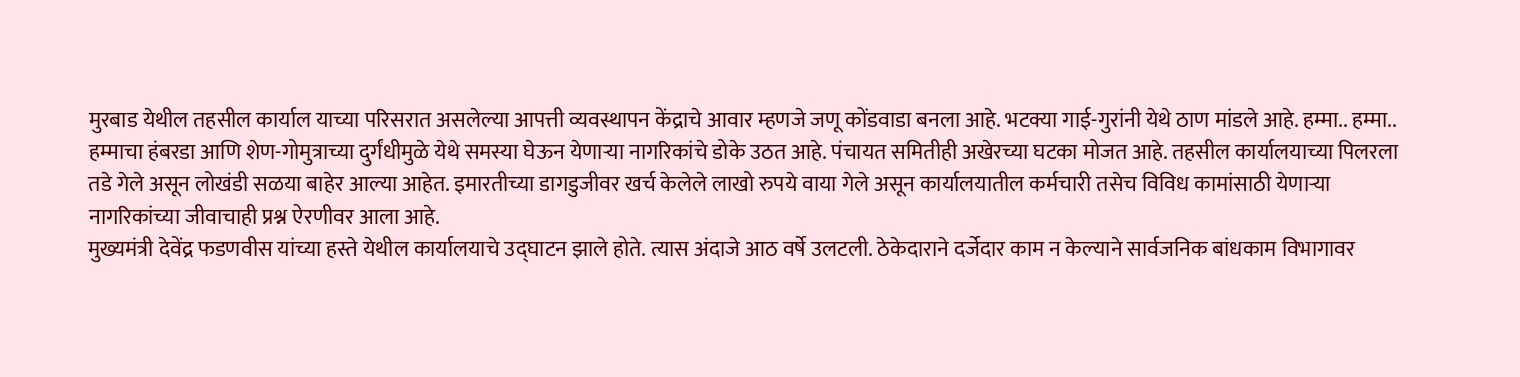मुरबाड येथील तहसील कार्याल याच्या परिसरात असलेल्या आपत्ती व्यवस्थापन केंद्राचे आवार म्हणजे जणू कोंडवाडा बनला आहे. भटक्या गाई-गुरांनी येथे ठाण मांडले आहे. हम्मा.. हम्मा.. हम्माचा हंबरडा आणि शेण-गोमुत्राच्या दुर्गंधीमुळे येथे समस्या घेऊन येणाऱ्या नागरिकांचे डोके उठत आहे. पंचायत समितीही अखेरच्या घटका मोजत आहे. तहसील कार्यालयाच्या पिलरला तडे गेले असून लोखंडी सळया बाहेर आल्या आहेत. इमारतीच्या डागडुजीवर खर्च केलेले लाखो रुपये वाया गेले असून कार्यालयातील कर्मचारी तसेच विविध कामांसाठी येणाऱ्या नागरिकांच्या जीवाचाही प्रश्न ऐरणीवर आला आहे.
मुख्यमंत्री देवेंद्र फडणवीस यांच्या हस्ते येथील कार्यालयाचे उद्घाटन झाले होते. त्यास अंदाजे आठ वर्षे उलटली. ठेकेदाराने दर्जेदार काम न केल्याने सार्वजनिक बांधकाम विभागावर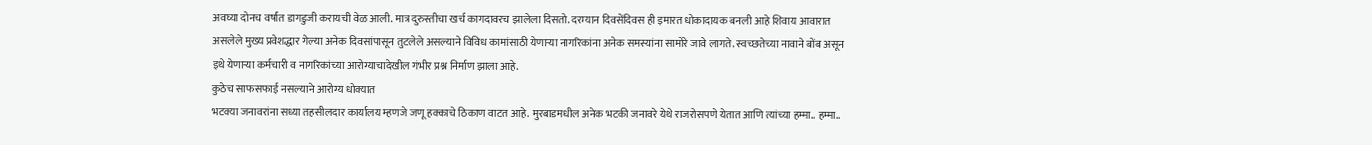अवघ्या दोनच वर्षांत डागडुजी करायची वेळ आली. मात्र दुरुस्तीचा खर्च कागदावरच झालेला दिसतो. दरम्यान दिवसेंदिवस ही इमारत धोकादायक बनली आहे शिवाय आवारात असलेले मुख्य प्रवेशद्धार गेल्या अनेक दिवसांपासून तुटलेले असल्याने विविध कामांसाठी येणाऱ्या नागरिकांना अनेक समस्यांना सामोरे जावे लागते. स्वच्छतेच्या नावाने बोंब असून इथे येणाऱ्या कर्मचारी व नागरिकांच्या आरोग्याचादेखील गंभीर प्रश्न निर्माण झाला आहे.
कुठेच साफसफाई नसल्याने आरोग्य धोक्यात
भटक्या जनावरांना सध्या तहसीलदार कार्यालय म्हणजे जणू हक्काचे ठिकाण वाटत आहे. मुरबाडमधील अनेक भटकी जनावरे येथे राजरोसपणे येतात आणि त्यांच्या हम्मा.. हम्मा..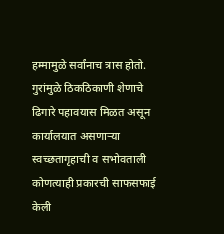हम्मामुळे सर्वांनाच त्रास होतो. गुरांमुळे ठिकठिकाणी शेणाचे ढिगारे पहावयास मिळत असून कार्यालयात असणाऱ्या स्वच्छतागृहाची व सभोवताली कोणत्याही प्रकारची साफसफाई केली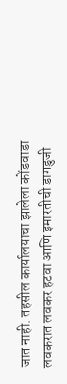जात नाही. तहसील कार्यालयाचा झालेला कोंडवाडा लवकरात लवकर हटवा आणि इमारतीची डागडुजी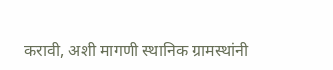करावी, अशी मागणी स्थानिक ग्रामस्थांनी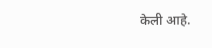केली आहे.